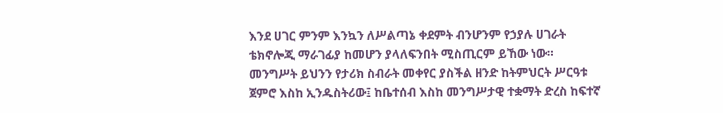እንደ ሀገር ምንም እንኳን ለሥልጣኔ ቀደምት ብንሆንም የኃያሉ ሀገራት ቴክኖሎጂ ማራገፊያ ከመሆን ያላለፍንበት ሚስጢርም ይኸው ነው። መንግሥት ይህንን የታሪክ ስብራት መቀየር ያስችል ዘንድ ከትምህርት ሥርዓቱ ጀምሮ እስከ ኢንዱስትሪው፤ ከቤተሰብ እስከ መንግሥታዊ ተቋማት ድረስ ከፍተኛ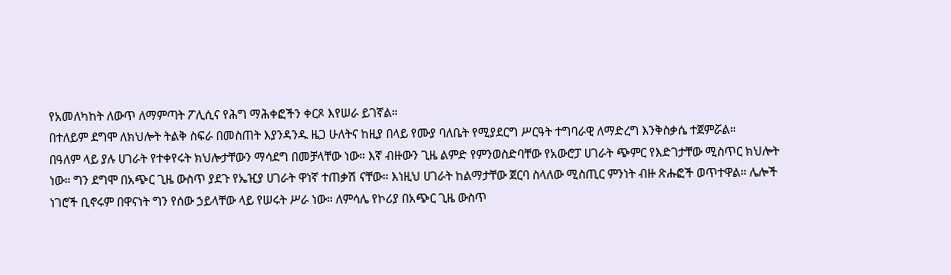የአመለካከት ለውጥ ለማምጣት ፖሊሲና የሕግ ማሕቀፎችን ቀርጾ እየሠራ ይገኛል።
በተለይም ደግሞ ለክህሎት ትልቅ ስፍራ በመስጠት እያንዳንዱ ዜጋ ሁለትና ከዚያ በላይ የሙያ ባለቤት የሚያደርግ ሥርዓት ተግባራዊ ለማድረግ እንቅስቃሴ ተጀምሯል።
በዓለም ላይ ያሉ ሀገራት የተቀየሩት ክህሎታቸውን ማሳደግ በመቻላቸው ነው። እኛ ብዙውን ጊዜ ልምድ የምንወስድባቸው የአውሮፓ ሀገራት ጭምር የእድገታቸው ሚስጥር ክህሎት ነው። ግን ደግሞ በአጭር ጊዜ ውስጥ ያደጉ የኤዢያ ሀገራት ዋነኛ ተጠቃሽ ናቸው። እነዚህ ሀገራት ከልማታቸው ጀርባ ስላለው ሚስጢር ምንነት ብዙ ጽሑፎች ወጥተዋል። ሌሎች ነገሮች ቢኖሩም በዋናነት ግን የሰው ኃይላቸው ላይ የሠሩት ሥራ ነው። ለምሳሌ የኮሪያ በአጭር ጊዜ ውስጥ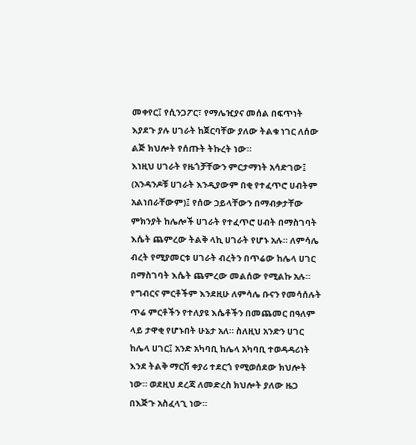መቀየር፤ የሲንጋፖር፣ የማሌዢያና መሰል በፍጥነት እያደጉ ያሉ ሀገራት ከጀርባቸው ያለው ትልቁ ነገር ለሰው ልጅ ክህሎት የሰጡት ትኩረት ነው።
እነዚህ ሀገራት የዜጎቻቸውን ምርታማነት አሳድገው፤ (አንዳንዶቹ ሀገራት እንዲያውም በቂ የተፈጥሮ ሀብትም አልነበራቸውም)፤ የሰው ኃይላቸውን በማብቃታቸው ምክንያት ከሌሎች ሀገራት የተፈጥሮ ሀብት በማስገባት እሴት ጨምረው ትልቅ ላኪ ሀገራት የሆኑ አሉ። ለምሳሌ ብረት የሚያመርቱ ሀገራት ብረትን በጥሬው ከሌላ ሀገር በማስገባት እሴት ጨምረው መልሰው የሚልኩ አሉ። የግብርና ምርቶችም እንደዚሁ ለምሳሌ ቡናን የመሳሰሉት ጥሬ ምርቶችን የተለያዩ እሴቶችን በመጨመር በዓለም ላይ ታዋቂ የሆኑበት ሁኔታ አለ። ስለዚህ አንድን ሀገር ከሌላ ሀገር፤ አንድ አካባቢ ከሌላ አካባቢ ተወዳዳሪነት እንደ ትልቅ ማርሽ ቀያሪ ተደርጎ የሚወሰደው ክህሎት ነው። ወደዚህ ደረጃ ለመድረስ ክህሎት ያለው ዜጋ በእጅጉ አስፈላጊ ነው።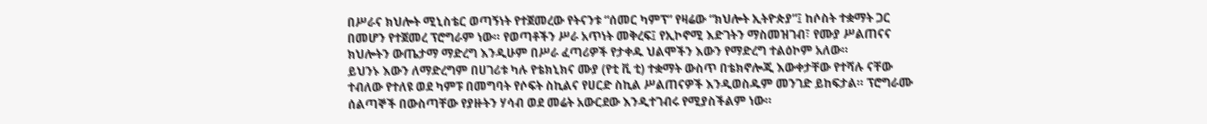በሥራና ክህሎት ሚኒስቴር ወጣኝነት የተጀመረው የትናንቱ “ሰመር ካምፕ” የዛሬው “ክህሎት ኢትዮጵያ”፤ ከሶስት ተቋማት ጋር በመሆን የተጀመረ ፕሮግራም ነው። የወጣቶችን ሥራ አጥነት መቅረፍ፤ የኢኮኖሚ እድገትን ማስመዝገብ፣ የሙያ ሥልጠናና ክህሎትን ውጤታማ ማድረግ እንዲሁም በሥራ ፈጣሪዎች የታቀዱ ህልሞችን እውን የማድረግ ተልዕኮም አለው።
ይህንኑ እውን ለማድረግም በሀገሪቱ ካሉ የቴክኒክና ሙያ (የቲ ቪ ቲ) ተቋማት ውስጥ በቴክኖሎጂ እውቀታቸው የተሻሉ ናቸው ተብለው የተለዩ ወደ ካምፑ በመግባት የሶፍት ስኪልና የሀርድ ስኪል ሥልጠናዎች እንዲወስዱም መንገድ ይከፍታል። ፕሮግራሙ ሰልጣኞች በውስጣቸው የያዙትን ሃሳብ ወደ መሬት አውርደው እንዲተገብሩ የሚያስችልም ነው።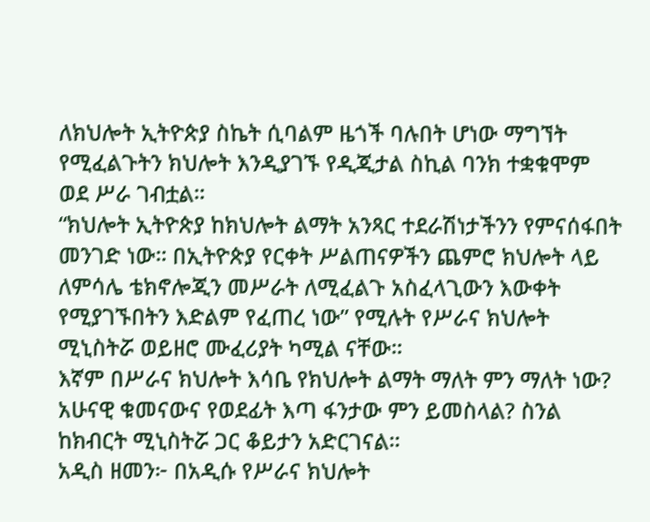ለክህሎት ኢትዮጵያ ስኬት ሲባልም ዜጎች ባሉበት ሆነው ማግኘት የሚፈልጉትን ክህሎት እንዲያገኙ የዲጂታል ስኪል ባንክ ተቋቁሞም ወደ ሥራ ገብቷል።
“ክህሎት ኢትዮጵያ ከክህሎት ልማት አንጻር ተደራሽነታችንን የምናሰፋበት መንገድ ነው። በኢትዮጵያ የርቀት ሥልጠናዎችን ጨምሮ ክህሎት ላይ ለምሳሌ ቴክኖሎጂን መሥራት ለሚፈልጉ አስፈላጊውን እውቀት የሚያገኙበትን እድልም የፈጠረ ነው” የሚሉት የሥራና ክህሎት ሚኒስትሯ ወይዘሮ ሙፈሪያት ካሚል ናቸው።
እኛም በሥራና ክህሎት እሳቤ የክህሎት ልማት ማለት ምን ማለት ነው? አሁናዊ ቁመናውና የወደፊት እጣ ፋንታው ምን ይመስላል? ስንል ከክብርት ሚኒስትሯ ጋር ቆይታን አድርገናል።
አዲስ ዘመን፦ በአዲሱ የሥራና ክህሎት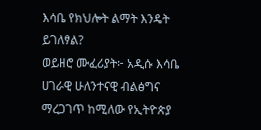እሳቤ የክህሎት ልማት እንዴት ይገለፃል?
ወይዘሮ ሙፈሪያት፦ አዲሱ እሳቤ ሀገራዊ ሁለንተናዊ ብልፅግና ማረጋገጥ ከሚለው የኢትዮጵያ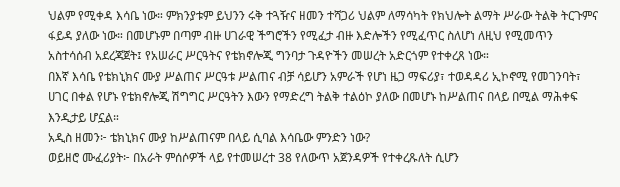ህልም የሚቀዳ እሳቤ ነው። ምክንያቱም ይህንን ሩቅ ተጓዥና ዘመን ተሻጋሪ ህልም ለማሳካት የክህሎት ልማት ሥራው ትልቅ ትርጉምና ፋይዳ ያለው ነው። በመሆኑም በጣም ብዙ ሀገራዊ ችግሮችን የሚፈታ ብዙ እድሎችን የሚፈጥር ስለሆነ ለዚህ የሚመጥን አስተሳሰብ አደረጃጀት፤ የአሠራር ሥርዓትና የቴክኖሎጂ ግንባታ ጉዳዮችን መሠረት አድርጎም የተቀረጸ ነው።
በእኛ እሳቤ የቴክኒክና ሙያ ሥልጠና ሥርዓቱ ሥልጠና ብቻ ሳይሆን አምራች የሆነ ዜጋ ማፍሪያ፣ ተወዳዳሪ ኢኮኖሚ የመገንባት፣ ሀገር በቀል የሆኑ የቴክኖሎጂ ሽግግር ሥርዓትን እውን የማድረግ ትልቅ ተልዕኮ ያለው በመሆኑ ከሥልጠና በላይ በሚል ማሕቀፍ እንዲታይ ሆኗል።
አዲስ ዘመን፦ ቴክኒክና ሙያ ከሥልጠናም በላይ ሲባል እሳቤው ምንድን ነው?
ወይዘሮ ሙፈሪያት፦ በአራት ምሰሶዎች ላይ የተመሠረተ 38 የለውጥ አጀንዳዎች የተቀረጹለት ሲሆን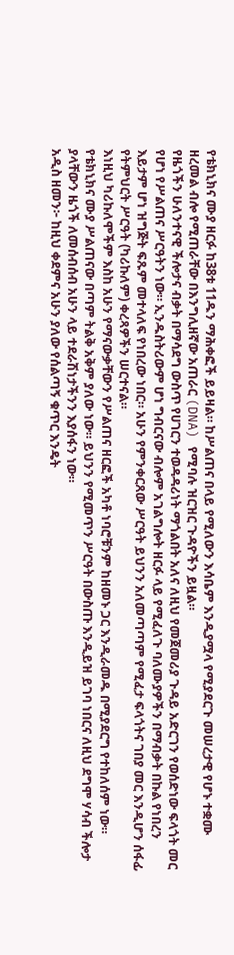የቴክኒክና ሙያ ዘርፉ ከ38ቱ 11ዱን ማሕቀፎች ይይዛል። ከሥልጠና በላይ የሚለውን እሳቤም እንዲያሟላ የሚያደርጉ መሠረታዊ የሆኑ ተቋሙ ዘረመል ብሎ የሚጠራቸው በእንግሊዘኛው አጠራር (DNA) የሚባሉ ዝርዝር ጉዳዮችን ይዟል።
የዜጎችን ሁለንተናዊ ችሎታና ብቃት በማሳደግ ውስጥ የሀገርን ተወዳዳሪነት ማጎልበት አለና ለዚህ የመጀመሪያ ጉዳይ አድርገን የወሰድነው ፍላጎት መር የሆነ የሥልጠና ሥርዓትን ነው። ኢንዱስትሪውም ሆነ ግብርናው ብሎም አገልግሎት ዘርፉ ላይ የሚፈለጉ ባለሙያዎችን በማብቃት በኩል የነበረን እይታም ሆነ ዝግጅት ፍጹም መተላለፍ የነበረው ነበር። አሁን የምንቀርጸው ሥርዓት ይህንን አለመጣጣም የሚፈታ ፍላጎትና ገበያ መር እንዲሆን ሰፋፊ የትምህርት ሥርዓት (ካሪኩለም) ቀረጻዎችን ሠርተናል።
እነዚህ ካሪኩለሞችም እስከ አሁን የማናውቃቸውን የሥልጠና ዘርፎች አካቶ ነባሮቹንም ከዘመኑ ጋር እንዲራመዱ በሚያደርግ የተከለሰም ነው። የቴክኒክና ሙያ ሥልጠናው በጣም ትልቅ አቅም ያለው ነው። ይህንን የሚመጥን ሥርዓት በውስጡ እንዲይዝ ይገባ ነበርና ለዚህ ደግሞ ሃሳብ ችሎታ ያላቸውን ዜጎች ለመሰብሰብ አሁን ላይ ተደራሽነታችንን እያሰፋን ነው።
አዲስ ዘመን፦ ከዚህ ቀደምና አሁን ያለው የሰልጣኝ ቁጥር እንዴት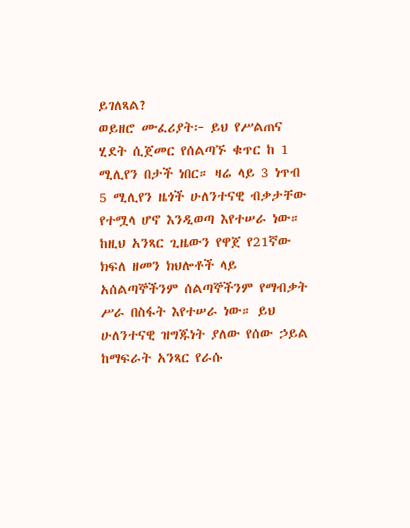ይገለጻል?
ወይዘሮ ሙፈሪያት፦ ይህ የሥልጠና ሂደት ሲጀመር የሰልጣኙ ቁጥር ከ 1 ሚሊየን በታች ነበር። ዛሬ ላይ 3 ነጥብ 5 ሚሊየን ዜጎች ሁለንተናዊ ብቃታቸው የተሟላ ሆኖ እንዲወጣ እየተሠራ ነው። ከዚህ አንጻር ጊዜውን የዋጀ የ21ኛው ክፍለ ዘመን ክህሎቶች ላይ አሰልጣኞችንም ሰልጣኞችንም የማብቃት ሥራ በስፋት እየተሠራ ነው። ይህ ሁለንተናዊ ዝግጁነት ያለው የሰው ኃይል ከማፍራት አንጻር የራሱ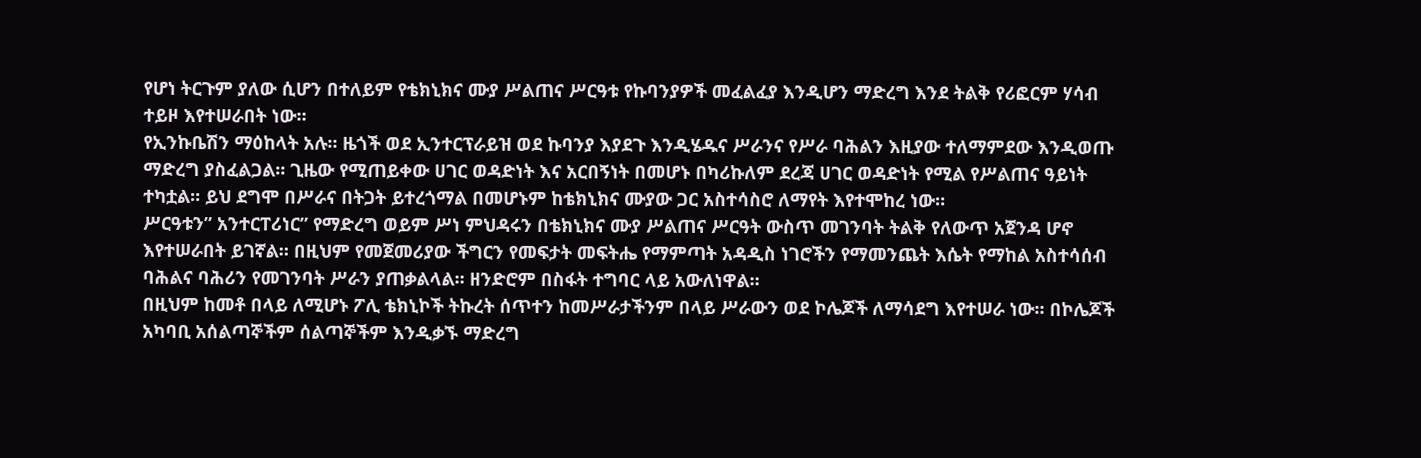የሆነ ትርጉም ያለው ሲሆን በተለይም የቴክኒክና ሙያ ሥልጠና ሥርዓቱ የኩባንያዎች መፈልፈያ እንዲሆን ማድረግ እንደ ትልቅ የሪፎርም ሃሳብ ተይዞ እየተሠራበት ነው።
የኢንኩቤሽን ማዕከላት አሉ። ዜጎች ወደ ኢንተርፕራይዝ ወደ ኩባንያ እያደጉ እንዲሄዱና ሥራንና የሥራ ባሕልን እዚያው ተለማምደው እንዲወጡ ማድረግ ያስፈልጋል። ጊዜው የሚጠይቀው ሀገር ወዳድነት እና አርበኝነት በመሆኑ በካሪኩለም ደረጃ ሀገር ወዳድነት የሚል የሥልጠና ዓይነት ተካቷል። ይህ ደግሞ በሥራና በትጋት ይተረጎማል በመሆኑም ከቴክኒክና ሙያው ጋር አስተሳስሮ ለማየት እየተሞከረ ነው።
ሥርዓቱን” አንተርፐሪነር” የማድረግ ወይም ሥነ ምህዳሩን በቴክኒክና ሙያ ሥልጠና ሥርዓት ውስጥ መገንባት ትልቅ የለውጥ አጀንዳ ሆኖ እየተሠራበት ይገኛል። በዚህም የመጀመሪያው ችግርን የመፍታት መፍትሔ የማምጣት አዳዲስ ነገሮችን የማመንጨት እሴት የማከል አስተሳሰብ ባሕልና ባሕሪን የመገንባት ሥራን ያጠቃልላል። ዘንድሮም በስፋት ተግባር ላይ አውለነዋል።
በዚህም ከመቶ በላይ ለሚሆኑ ፖሊ ቴክኒኮች ትኩረት ሰጥተን ከመሥራታችንም በላይ ሥራውን ወደ ኮሌጆች ለማሳደግ እየተሠራ ነው። በኮሌጆች አካባቢ አሰልጣኞችም ሰልጣኞችም እንዲቃኙ ማድረግ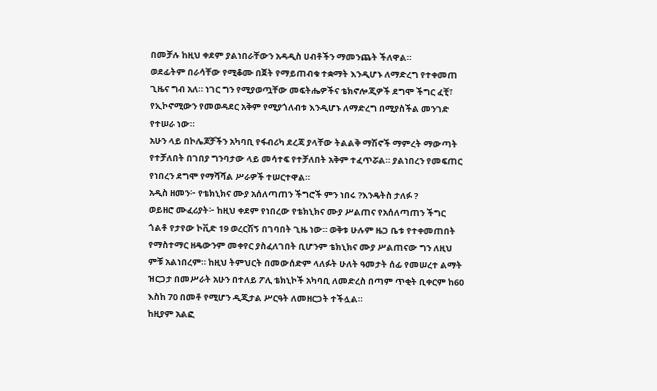በመቻሉ ከዚህ ቀደም ያልነበራቸውን አዳዲስ ሀብቶችን ማመንጨት ችለዋል።
ወደፊትም በራሳቸው የሚቆሙ በጀት የማይጠብቁ ተቋማት እንዲሆኑ ለማድረግ የተቀመጠ ጊዜና ግብ አለ። ነገር ግን የሚያወጧቸው መፍትሔዎችና ቴክኖሎጂዎች ደግሞ ችግር ፈቺ፣ የኢኮኖሚውን የመወዳደር አቅም የሚያጎለብቱ እንዲሆኑ ለማድረግ በሚያስችል መንገድ የተሠራ ነው።
አሁን ላይ በኮሌጆቻችን አካባቢ የፋብሪካ ደረጃ ያላቸው ትልልቅ ማሽኖች ማምረት ማውጣት የተቻለበት በገበያ ግንባታው ላይ መሳተፍ የተቻለበት አቅም ተፈጥሯል። ያልነበረን የመፍጠር የነበረን ደግሞ የማሻሻል ሥራዎች ተሠርተዋል።
አዲስ ዘመን፦ የቴክኒክና ሙያ አሰለጣጠን ችግሮች ምን ነበሩ ?እንዴትስ ታለፉ ?
ወይዘሮ ሙፈሪያት፦ ከዚህ ቀደም የነበረው የቴክኒክና ሙያ ሥልጠና የአሰለጣጠን ችግር ጎልቶ የታየው ኮቪድ 19 ወረርሽኝ በገባበት ጊዜ ነው። ወቅቱ ሁሉም ዜጋ ቤቱ የተቀመጠበት የማስተማር ዘዴውንም መቀየር ያስፈለገበት ቢሆንም ቴክኒክና ሙያ ሥልጠናው ግን ለዚህ ምቹ አልነበረም። ከዚህ ትምህርት በመውሰድም ላለፉት ሁለት ዓመታት ሰፊ የመሠረተ ልማት ዝርጋታ በመሥራት አሁን በተለይ ፖሊ ቴክኒኮች አካባቢ ለመድረስ በጣም ጥቂት ቢቀርም ከ60 እስከ 70 በመቶ የሚሆን ዲጂታል ሥርዓት ለመዘርጋት ተችሏል።
ከዚያም አልፎ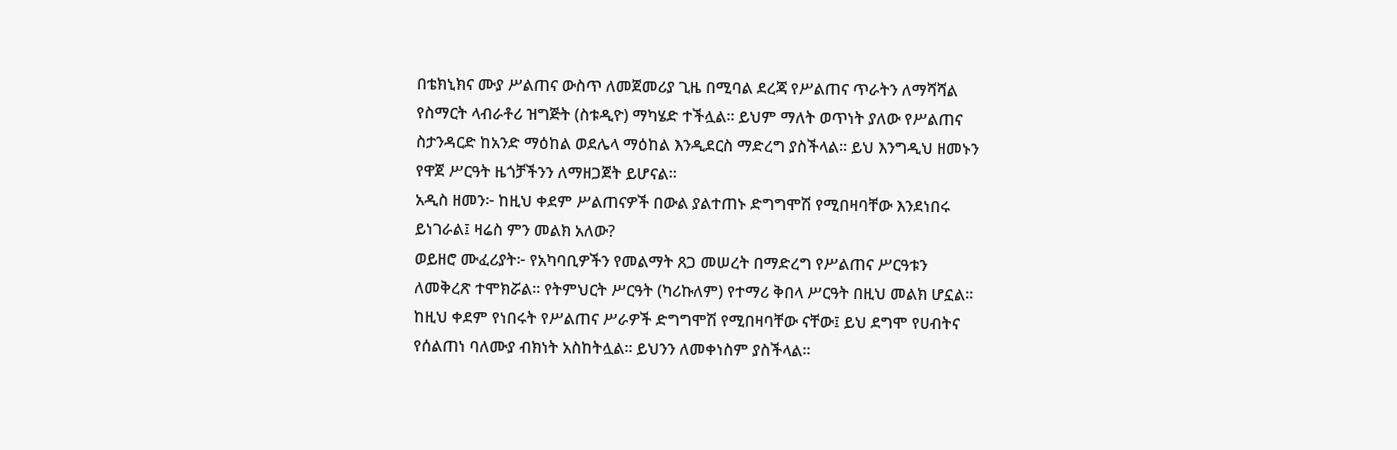በቴክኒክና ሙያ ሥልጠና ውስጥ ለመጀመሪያ ጊዜ በሚባል ደረጃ የሥልጠና ጥራትን ለማሻሻል የስማርት ላብራቶሪ ዝግጅት (ስቱዲዮ) ማካሄድ ተችሏል። ይህም ማለት ወጥነት ያለው የሥልጠና ስታንዳርድ ከአንድ ማዕከል ወደሌላ ማዕከል እንዲደርስ ማድረግ ያስችላል። ይህ እንግዲህ ዘመኑን የዋጀ ሥርዓት ዜጎቻችንን ለማዘጋጀት ይሆናል።
አዲስ ዘመን፦ ከዚህ ቀደም ሥልጠናዎች በውል ያልተጠኑ ድግግሞሽ የሚበዛባቸው እንደነበሩ ይነገራል፤ ዛሬስ ምን መልክ አለው?
ወይዘሮ ሙፈሪያት፦ የአካባቢዎችን የመልማት ጸጋ መሠረት በማድረግ የሥልጠና ሥርዓቱን ለመቅረጽ ተሞክሯል። የትምህርት ሥርዓት (ካሪኩለም) የተማሪ ቅበላ ሥርዓት በዚህ መልክ ሆኗል። ከዚህ ቀደም የነበሩት የሥልጠና ሥራዎች ድግግሞሽ የሚበዛባቸው ናቸው፤ ይህ ደግሞ የሀብትና የሰልጠነ ባለሙያ ብክነት አስከትሏል። ይህንን ለመቀነስም ያስችላል።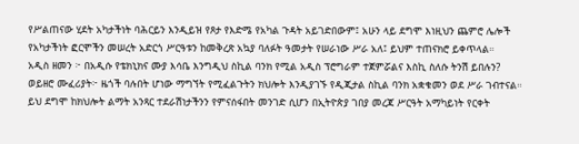የሥልጠናው ሂደት አካታችነት ባሕርይን እንዲይዝ የጾታ የእድሜ የአካል ጉዳት አይገድበውም፤ አሁን ላይ ደግሞ እነዚህን ጨምሮ ሌሎች የአካታችነት ፎርሞችን መሠረት አድርጎ ሥርዓቱን ከመቅረጽ አኳያ ባለፉት ዓመታት የሠራነው ሥራ አለ፤ ይህም ተጠናክሮ ይቀጥላል።
አዲስ ዘመን ፦ በአዲሱ የቴክኒክና ሙያ እሳቤ እንግዲህ ስኪል ባንክ የሚል አዲስ ፕሮግራም ተጀምሯልና እስኪ ስለሱ ትንሽ ይበሉን?
ወይዘሮ ሙፈሪያት፦ ዜጎች ባሉበት ሆነው ማግኘት የሚፈልጉትን ክህሎት እንዲያገኙ የዲጂታል ስኪል ባንክ አቋቁመን ወደ ሥራ ገብተናል። ይህ ደግሞ ከክህሎት ልማት አንጻር ተደራሽነታችንን የምናሰፋበት መንገድ ሲሆን በኢትዮጵያ ገበያ መረጃ ሥርዓት አማካይነት የርቀት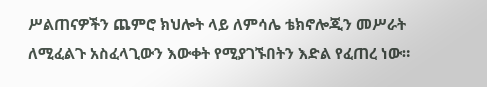ሥልጠናዎችን ጨምሮ ክህሎት ላይ ለምሳሌ ቴክኖሎጂን መሥራት ለሚፈልጉ አስፈላጊውን እውቀት የሚያገኙበትን እድል የፈጠረ ነው።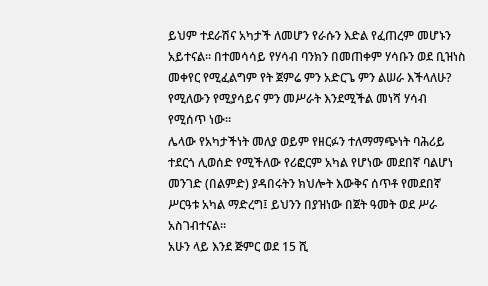ይህም ተደራሽና አካታች ለመሆን የራሱን እድል የፈጠረም መሆኑን አይተናል። በተመሳሳይ የሃሳብ ባንክን በመጠቀም ሃሳቡን ወደ ቢዝነስ መቀየር የሚፈልግም የት ጀምሬ ምን አድርጌ ምን ልሠራ እችላለሁ? የሚለውን የሚያሳይና ምን መሥራት እንደሚችል መነሻ ሃሳብ የሚሰጥ ነው።
ሌላው የአካታችነት መለያ ወይም የዘርፉን ተለማማጭነት ባሕሪይ ተደርጎ ሊወሰድ የሚችለው የሪፎርም አካል የሆነው መደበኛ ባልሆነ መንገድ (በልምድ) ያዳበሩትን ክህሎት እውቅና ሰጥቶ የመደበኛ ሥርዓቱ አካል ማድረግ፤ ይህንን በያዝነው በጀት ዓመት ወደ ሥራ አስገብተናል።
አሁን ላይ እንደ ጅምር ወደ 15 ሺ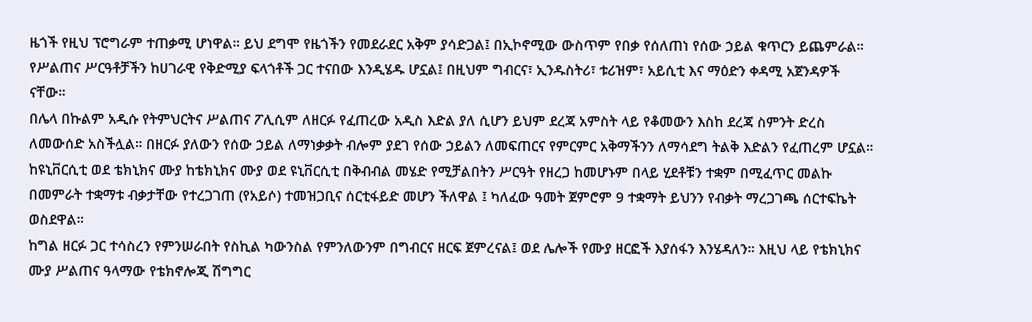ዜጎች የዚህ ፕሮግራም ተጠቃሚ ሆነዋል። ይህ ደግሞ የዜጎችን የመደራደር አቅም ያሳድጋል፤ በኢኮኖሚው ውስጥም የበቃ የሰለጠነ የሰው ኃይል ቁጥርን ይጨምራል።
የሥልጠና ሥርዓቶቻችን ከሀገራዊ የቅድሚያ ፍላጎቶች ጋር ተናበው እንዲሄዱ ሆኗል፤ በዚህም ግብርና፣ ኢንዱስትሪ፣ ቱሪዝም፣ አይሲቲ እና ማዕድን ቀዳሚ አጀንዳዎች ናቸው።
በሌላ በኩልም አዲሱ የትምህርትና ሥልጠና ፖሊሲም ለዘርፉ የፈጠረው አዲስ እድል ያለ ሲሆን ይህም ደረጃ አምስት ላይ የቆመውን እስከ ደረጃ ስምንት ድረስ ለመውሰድ አስችሏል። በዘርፉ ያለውን የሰው ኃይል ለማነቃቃት ብሎም ያደገ የሰው ኃይልን ለመፍጠርና የምርምር አቅማችንን ለማሳደግ ትልቅ እድልን የፈጠረም ሆኗል።
ከዩኒቨርሲቲ ወደ ቴክኒክና ሙያ ከቴክኒክና ሙያ ወደ ዩኒቨርሲቲ በቅብብል መሄድ የሚቻልበትን ሥርዓት የዘረጋ ከመሆኑም በላይ ሂደቶቹን ተቋም በሚፈጥር መልኩ በመምራት ተቋማቱ ብቃታቸው የተረጋገጠ (የአይሶ) ተመዝጋቢና ሰርቲፋይድ መሆን ችለዋል ፤ ካለፈው ዓመት ጀምሮም 9 ተቋማት ይህንን የብቃት ማረጋገጫ ሰርተፍኬት ወስደዋል።
ከግል ዘርፉ ጋር ተሳስረን የምንሠራበት የስኪል ካውንስል የምንለውንም በግብርና ዘርፍ ጀምረናል፤ ወደ ሌሎች የሙያ ዘርፎች እያሰፋን እንሄዳለን። እዚህ ላይ የቴክኒክና ሙያ ሥልጠና ዓላማው የቴክኖሎጂ ሽግግር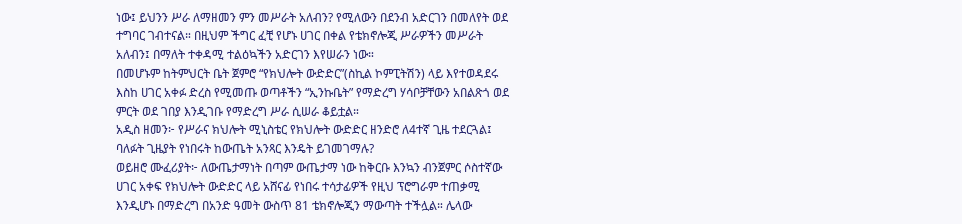ነው፤ ይህንን ሥራ ለማዘመን ምን መሥራት አለብን? የሚለውን በደንብ አድርገን በመለየት ወደ ተግባር ገብተናል። በዚህም ችግር ፈቺ የሆኑ ሀገር በቀል የቴክኖሎጂ ሥራዎችን መሥራት አለብን፤ በማለት ተቀዳሚ ተልዕኳችን አድርገን እየሠራን ነው።
በመሆኑም ከትምህርት ቤት ጀምሮ “የክህሎት ውድድር”(ስኪል ኮምፒትሽን) ላይ እየተወዳደሩ እስከ ሀገር አቀፉ ድረስ የሚመጡ ወጣቶችን “ኢንኩቤት” የማድረግ ሃሳቦቻቸውን አበልጽጎ ወደ ምርት ወደ ገበያ እንዲገቡ የማድረግ ሥራ ሲሠራ ቆይቷል።
አዲስ ዘመን፦ የሥራና ክህሎት ሚኒስቴር የክህሎት ውድድር ዘንድሮ ለ4ተኛ ጊዜ ተደርጓል፤ ባለፉት ጊዜያት የነበሩት ከውጤት አንጻር እንዴት ይገመገማሉ?
ወይዘሮ ሙፈሪያት፦ ለውጤታማነት በጣም ውጤታማ ነው ከቅርቡ እንኳን ብንጀምር ሶስተኛው ሀገር አቀፍ የክህሎት ውድድር ላይ አሸናፊ የነበሩ ተሳታፊዎች የዚህ ፕሮግራም ተጠቃሚ እንዲሆኑ በማድረግ በአንድ ዓመት ውስጥ 81 ቴክኖሎጂን ማውጣት ተችሏል። ሌላው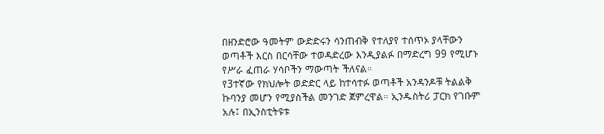በዘንድሮው ዓመትም ውድድሩን ሳንጠብቅ የተለያየ ተሰጥኦ ያላቸውን ወጣቶች እርስ በርሳቸው ተወዳድረው እንዲያልፉ በማድረግ 99 የሚሆኑ የሥራ ፈጠራ ሃሳቦችን ማውጣት ችለናል።
የ3ተኛው የክህሎት ወድድር ላይ ከተሳተፉ ወጣቶች አንዳንዶቹ ትልልቅ ኩባንያ መሆን የሚያስችል መንገድ ጀምረዋል። ኢንዱስትሪ ፓርክ የገቡም አሉ፤ በኢንስቲትዩቱ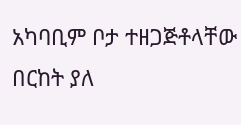አካባቢም ቦታ ተዘጋጅቶላቸው በርከት ያለ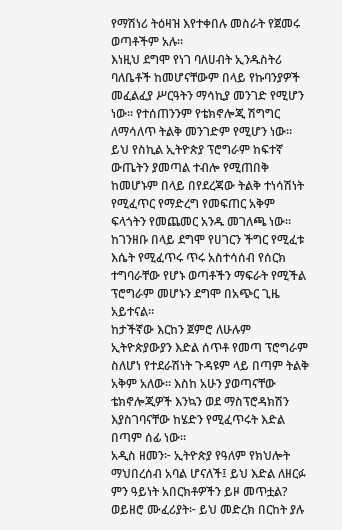የማሽነሪ ትዕዛዝ እየተቀበሉ መስራት የጀመሩ ወጣቶችም አሉ።
እነዚህ ደግሞ የነገ ባለሀብት ኢንዱስትሪ ባለቤቶች ከመሆናቸውም በላይ የኩባንያዎች መፈልፈያ ሥርዓትን ማሳኪያ መንገድ የሚሆን ነው። የተሰጠንንም የቴክኖሎጂ ሽግግር ለማሳለጥ ትልቅ መንገድም የሚሆን ነው።
ይህ የስኪል ኢትዮጵያ ፕሮግራም ከፍተኛ ውጤትን ያመጣል ተብሎ የሚጠበቅ ከመሆኑም በላይ በየደረጃው ትልቅ ተነሳሽነት የሚፈጥር የማድረግ የመፍጠር አቅም ፍላጎትን የመጨመር አንዱ መገለጫ ነው። ከገንዘቡ በላይ ደግሞ የሀገርን ችግር የሚፈቱ እሴት የሚፈጥሩ ጥሩ አስተሳሰብ የሰርክ ተግባራቸው የሆኑ ወጣቶችን ማፍራት የሚችል ፕሮግራም መሆኑን ደግሞ በአጭር ጊዜ አይተናል።
ከታችኛው እርከን ጀምሮ ለሁሉም ኢትዮጵያውያን እድል ሰጥቶ የመጣ ፕሮግራም ስለሆነ የተደራሽነት ጉዳዩም ላይ በጣም ትልቅ አቅም አለው። እስከ አሁን ያወጣናቸው ቴክኖሎጂዎች እንኳን ወደ ማስፕሮዳክሽን እያስገባናቸው ከሄድን የሚፈጥሩት እድል በጣም ሰፊ ነው።
አዲስ ዘመን፦ ኢትዮጵያ የዓለም የክህሎት ማህበረሰብ አባል ሆናለች፤ ይህ እድል ለዘርፉ ምን ዓይነት አበርክቶዎችን ይዞ መጥቷል?
ወይዘሮ ሙፈሪያት፦ ይህ መድረክ በርከት ያሉ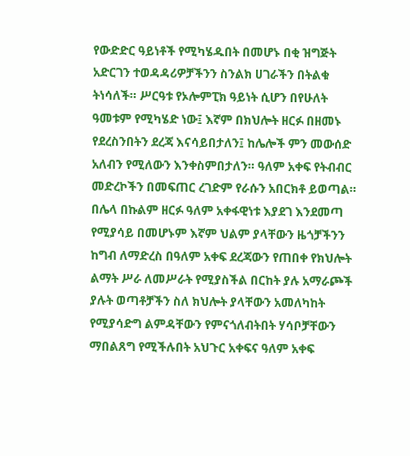የውድድር ዓይነቶች የሚካሄዱበት በመሆኑ በቂ ዝግጅት አድርገን ተወዳዳሪዎቻችንን ስንልክ ሀገራችን በትልቁ ትነሳለች። ሥርዓቱ የኦሎምፒክ ዓይነት ሲሆን በየሁለት ዓመቱም የሚካሄድ ነው፤ እኛም በክህሎት ዘርፉ በዘመኑ የደረስንበትን ደረጃ እናሳይበታለን፤ ከሌሎች ምን መውሰድ አለብን የሚለውን እንቀስምበታለን። ዓለም አቀፍ የትብብር መድረኮችን በመፍጠር ረገድም የራሱን አበርክቶ ይወጣል።
በሌላ በኩልም ዘርፉ ዓለም አቀፋዊነቱ እያደገ እንደመጣ የሚያሳይ በመሆኑም እኛም ህልም ያላቸውን ዜጎቻችንን ከግብ ለማድረስ በዓለም አቀፍ ደረጃውን የጠበቀ የክህሎት ልማት ሥራ ለመሥራት የሚያስችል በርከት ያሉ አማራጮች ያሉት ወጣቶቻችን ስለ ክህሎት ያላቸውን አመለካከት የሚያሳድግ ልምዳቸውን የምናጎለብትበት ሃሳቦቻቸውን ማበልጸግ የሚችሉበት አህጉር አቀፍና ዓለም አቀፍ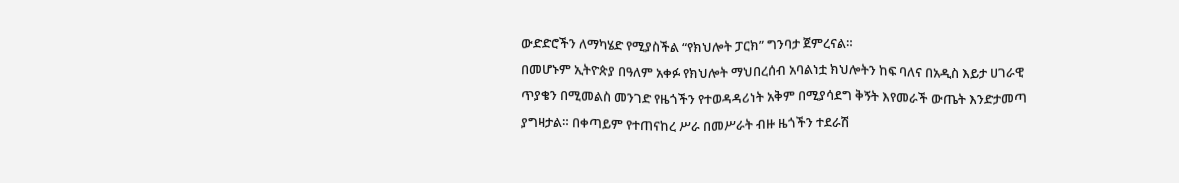ውድድሮችን ለማካሄድ የሚያስችል “የክህሎት ፓርክ” ግንባታ ጀምረናል።
በመሆኑም ኢትዮጵያ በዓለም አቀፉ የክህሎት ማህበረሰብ አባልነቷ ክህሎትን ከፍ ባለና በአዲስ እይታ ሀገራዊ ጥያቄን በሚመልስ መንገድ የዜጎችን የተወዳዳሪነት አቅም በሚያሳደግ ቅኝት እየመራች ውጤት እንድታመጣ ያግዛታል። በቀጣይም የተጠናከረ ሥራ በመሥራት ብዙ ዜጎችን ተደራሽ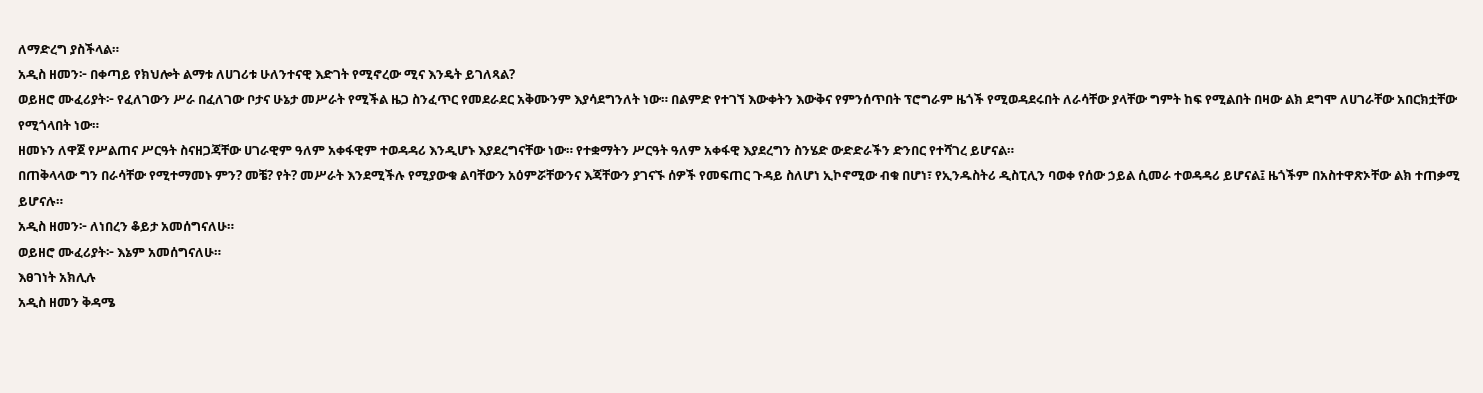ለማድረግ ያስችላል።
አዲስ ዘመን፦ በቀጣይ የክህሎት ልማቱ ለሀገሪቱ ሁለንተናዊ እድገት የሚኖረው ሚና እንዴት ይገለጻል?
ወይዘሮ ሙፈሪያት፦ የፈለገውን ሥራ በፈለገው ቦታና ሁኔታ መሥራት የሚችል ዜጋ ስንፈጥር የመደራደር አቅሙንም እያሳደግንለት ነው። በልምድ የተገኘ እውቀትን እውቅና የምንሰጥበት ፕሮግራም ዜጎች የሚወዳደሩበት ለራሳቸው ያላቸው ግምት ከፍ የሚልበት በዛው ልክ ደግሞ ለሀገራቸው አበርክቷቸው የሚጎላበት ነው።
ዘመኑን ለዋጀ የሥልጠና ሥርዓት ስናዘጋጃቸው ሀገራዊም ዓለም አቀፋዊም ተወዳዳሪ እንዲሆኑ እያደረግናቸው ነው። የተቋማትን ሥርዓት ዓለም አቀፋዊ እያደረግን ስንሄድ ውድድራችን ድንበር የተሻገረ ይሆናል።
በጠቅላላው ግን በራሳቸው የሚተማመኑ ምን? መቼ? የት? መሥራት እንደሚችሉ የሚያውቁ ልባቸውን አዕምሯቸውንና እጃቸውን ያገናኙ ሰዎች የመፍጠር ጉዳይ ስለሆነ ኢኮኖሚው ብቁ በሆነ፣ የኢንዱስትሪ ዲስፒሊን ባወቀ የሰው ኃይል ሲመራ ተወዳዳሪ ይሆናል፤ ዜጎችም በአስተዋጽኦቸው ልክ ተጠቃሚ ይሆናሉ።
አዲስ ዘመን፦ ለነበረን ቆይታ አመሰግናለሁ።
ወይዘሮ ሙፈሪያት፦ እኔም አመሰግናለሁ።
እፀገነት አክሊሉ
አዲስ ዘመን ቅዳሜ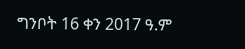ግንቦት 16 ቀን 2017 ዓ.ም